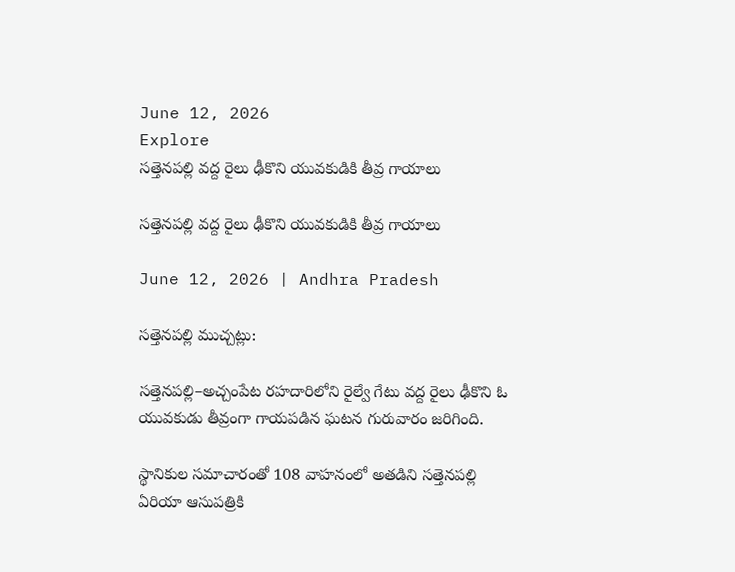June 12, 2026
Explore
సత్తెనపల్లి వద్ద రైలు ఢీకొని యువకుడికి తీవ్ర గాయాలు

సత్తెనపల్లి వద్ద రైలు ఢీకొని యువకుడికి తీవ్ర గాయాలు

June 12, 2026 | Andhra Pradesh

సత్తెనపల్లి ముచ్చట్లు:

సత్తెనపల్లి–అచ్చంపేట రహదారిలోని రైల్వే గేటు వద్ద రైలు ఢీకొని ఓ యువకుడు తీవ్రంగా గాయపడిన ఘటన గురువారం జరిగింది.

స్థానికుల సమాచారంతో 108 వాహనంలో అతడిని సత్తెనపల్లి ఏరియా ఆసుపత్రికి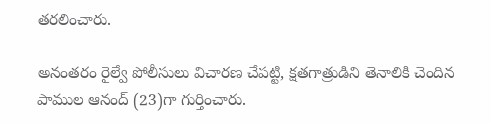తరలించారు.

అనంతరం రైల్వే పోలీసులు విచారణ చేపట్టి, క్షతగాత్రుడిని తెనాలికి చెందిన పాముల ఆనంద్ (23)గా గుర్తించారు.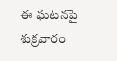ఈ ఘటనపై శుక్రవారం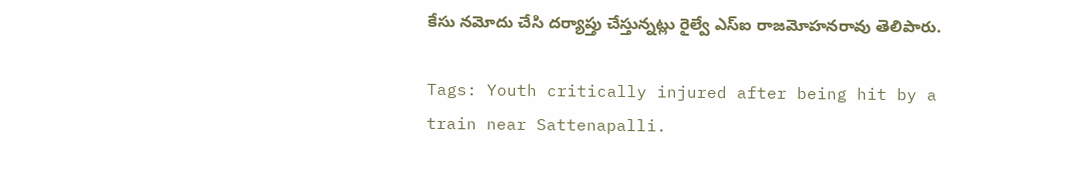కేసు నమోదు చేసి దర్యాప్తు చేస్తున్నట్లు రైల్వే ఎస్ఐ రాజమోహనరావు తెలిపారు.

Tags: Youth critically injured after being hit by a train near Sattenapalli.